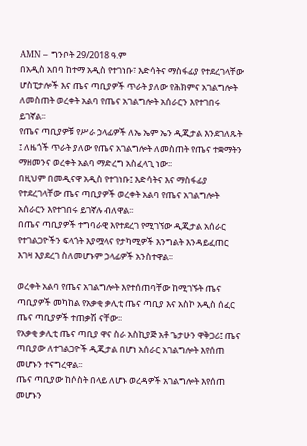AMN – ግንቦት 29/2018 ዓ.ም
በአዲስ አበባ ከተማ አዲስ የተገነቡ፣ እድሳትና ማስፋፊያ የተደረገላቸው ሆስፒታሎች እና ጤና ጣቢያዎች ጥራት ያለው የሕክምና አገልግሎት ለመስጠት ወረቀት አልባ የጤና አገልግሎት አሰራርን እየተገበሩ ይገኛል፡፡
የጤና ጣቢያዎቹ የሥራ ኃላፊዎች ለኤ ኤም ኤን ዲጂታል እንደገለጹት ፤ ለዜጎች ጥራት ያለው የጤና አገልግሎት ለመስጠት የጤና ተቋማትን ማዘመንና ወረቀት አልባ ማድረግ አስፈላጊ ነው፡፡
በዚህም በመዲናዋ አዲስ የተገነቡ፤ እድሳትና እና ማስፋፊያ የተደረገላቸው ጤና ጣቢያዎች ወረቀት አልባ የጤና አገልግሎት አሰራርን እየተገበሩ ይገኛሉ ብለዋል፡፡
በጤና ጣቢያዎች ተግባራዊ እየተደረገ የሚገኘው ዲጂታል አሰራር የተገልጋዮችን ፍላጎት እያሟላና የታካሚዎች እንግልት እንዳይፈጠር እገዛ እያደረገ ስለመሆኑም ኃላፊዎች አንስተዋል፡፡

ወረቀት አልባ የጤና አገልግሎት እየተሰጠባቸው ከሚገኙት ጤና ጣቢያዎች መካከል የአቃቂ ቃሊቲ ጤና ጣቢያ እና አስኮ አዲስ ሰፈር ጤና ጣቢያዎች ተጠቃሽ ናቸው፡፡
የአቃቂ ቃሊቲ ጤና ጣቢያ ዋና ስራ አስኪያጅ አቶ ጌታሁን ዋቅጋሪ፤ ጤና ጣቢያው ለተገልጋዮች ዲጂታል በሆነ አሰራር አገልግሎት እየሰጠ መሆኑን ተናግረዋል፡፡
ጤና ጣቢያው ከሶስት በላይ ለሆኑ ወረዳዎች አገልግሎት እየሰጠ መሆኑን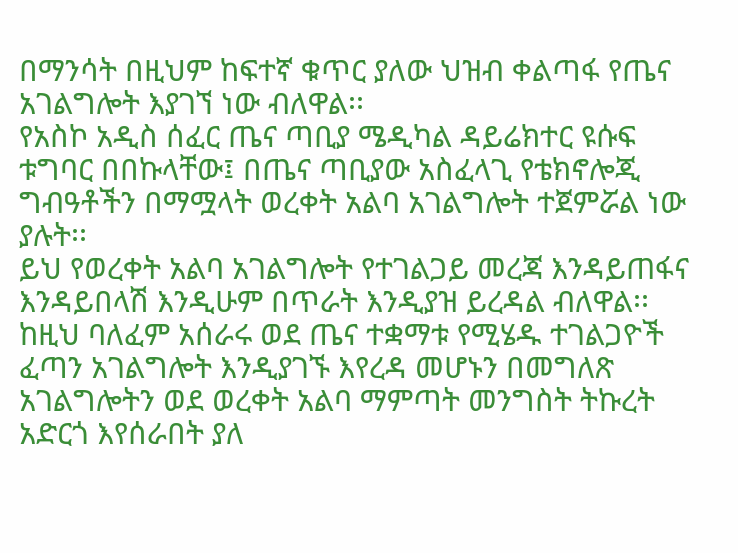በማንሳት በዚህም ከፍተኛ ቁጥር ያለው ህዝብ ቀልጣፋ የጤና አገልግሎት እያገኘ ነው ብለዋል፡፡
የአስኮ አዲስ ሰፈር ጤና ጣቢያ ሜዲካል ዳይሬክተር ዩሱፍ ቱግባር በበኩላቸው፤ በጤና ጣቢያው አስፈላጊ የቴክኖሎጂ ግብዓቶችን በማሟላት ወረቀት አልባ አገልግሎት ተጀምሯል ነው ያሉት፡፡
ይህ የወረቀት አልባ አገልግሎት የተገልጋይ መረጃ እንዳይጠፋና እንዳይበላሽ እንዲሁም በጥራት እንዲያዝ ይረዳል ብለዋል፡፡
ከዚህ ባለፈም አሰራሩ ወደ ጤና ተቋማቱ የሚሄዱ ተገልጋዮች ፈጣን አገልግሎት እንዲያገኙ እየረዳ መሆኑን በመግለጽ አገልግሎትን ወደ ወረቀት አልባ ማምጣት መንግስት ትኩረት አድርጎ እየሰራበት ያለ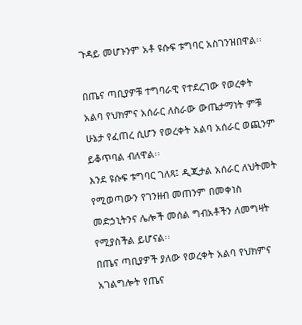ጉዳይ መሆኑንም አቶ ዩሱፍ ቱግባር አስገንዝበዋል፡፡

በጤና ጣቢያዎቹ ተግባራዊ የተደረገው የወረቀት አልባ የህክምና አሰራር ለስራው ውጤታማነት ምቹ ሁኔታ የፈጠረ ሲሆን የወረቀት አልባ አሰራር ወጪንም ይቆጥባል ብለዋል፡፡
እንደ ዩሱፍ ቱግባር ገለጻ፤ ዲጂታል አሰራር ለህትመት የሚወጣውን የገንዘብ መጠንም በመቀነስ መድኃኒትንና ሌሎች መሰል ግብአቶችን ለመግዛት የሚያስችል ይሆናል፡፡
በጤና ጣቢያዎች ያለው የወረቀት አልባ የህክምና አገልግሎት የጤና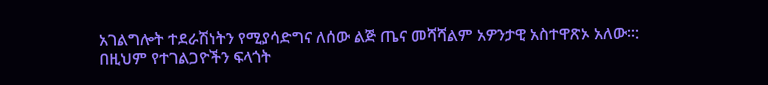አገልግሎት ተደራሽነትን የሚያሳድግና ለሰው ልጅ ጤና መሻሻልም አዎንታዊ አስተዋጽኦ አለው፡፡:
በዚህም የተገልጋዮችን ፍላጎት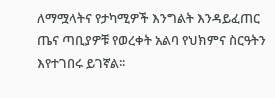ለማሟላትና የታካሚዎች እንግልት እንዳይፈጠር ጤና ጣቢያዎቹ የወረቀት አልባ የህክምና ስርዓትን እየተገበሩ ይገኛል፡፡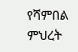የሻምበል ምህረት